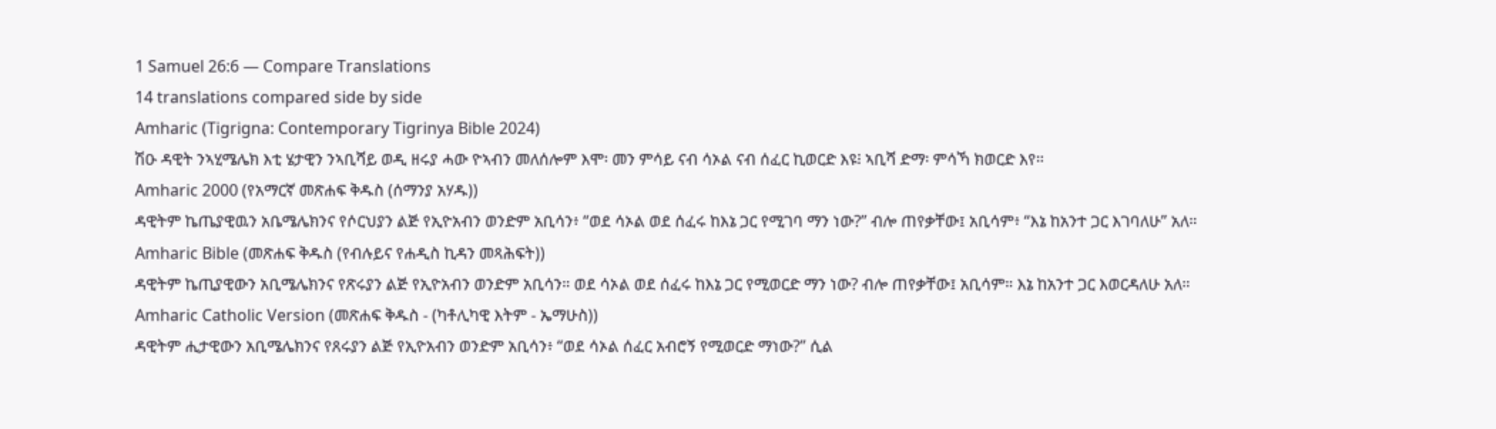1 Samuel 26:6 — Compare Translations
14 translations compared side by side
Amharic (Tigrigna: Contemporary Tigrinya Bible 2024)
ሽዑ ዳዊት ንኣሂሜሌክ እቲ ሄታዊን ንኣቢሻይ ወዲ ዘሩያ ሓው ዮኣብን መለሰሎም እሞ፡ መን ምሳይ ናብ ሳኦል ናብ ሰፈር ኪወርድ እዩ፧ ኣቢሻ ድማ፡ ምሳኻ ክወርድ እየ።
Amharic 2000 (የአማርኛ መጽሐፍ ቅዱስ (ሰማንያ አሃዱ))
ዳዊትም ኬጤያዊዉን አቤሜሌክንና የሶርህያን ልጅ የኢዮአብን ወንድም አቢሳን፥ “ወደ ሳኦል ወደ ሰፈሩ ከእኔ ጋር የሚገባ ማን ነው?” ብሎ ጠየቃቸው፤ አቢሳም፥ “እኔ ከአንተ ጋር እገባለሁ” አለ።
Amharic Bible (መጽሐፍ ቅዱስ (የብሉይና የሐዲስ ኪዳን መጻሕፍት))
ዳዊትም ኬጢያዊውን አቢሜሌክንና የጽሩያን ልጅ የኢዮአብን ወንድም አቢሳን። ወደ ሳኦል ወደ ሰፈሩ ከእኔ ጋር የሚወርድ ማን ነው? ብሎ ጠየቃቸው፤ አቢሳም። እኔ ከአንተ ጋር እወርዳለሁ አለ።
Amharic Catholic Version (መጽሐፍ ቅዱስ - (ካቶሊካዊ እትም - ኤማሁስ))
ዳዊትም ሒታዊውን አቢሜሌክንና የጸሩያን ልጅ የኢዮአብን ወንድም አቢሳን፥ “ወደ ሳኦል ሰፈር አብሮኝ የሚወርድ ማነው?” ሲል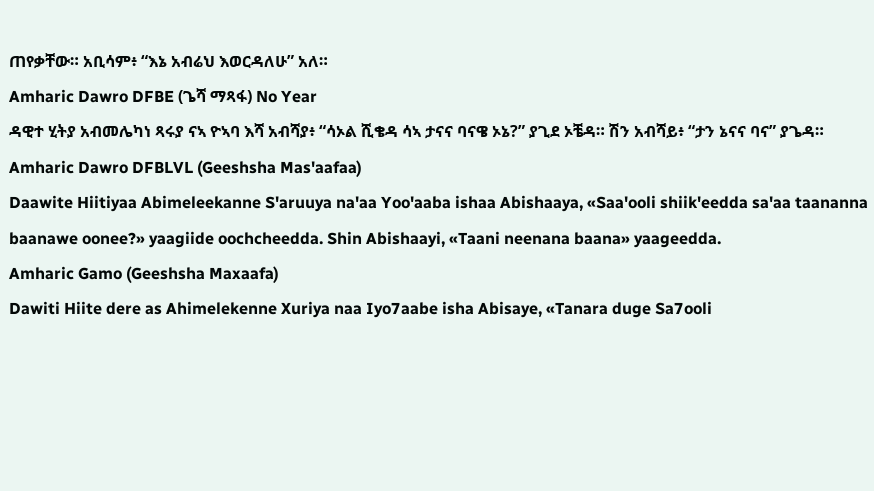ጠየቃቸው። አቢሳም፥ “እኔ አብሬህ እወርዳለሁ” አለ።
Amharic Dawro DFBE (ጌሻ ማጻፋ) No Year
ዳዊተ ሂትያ አብመሌካነ ጻሩያ ናኣ ዮኣባ እሻ አብሻያ፥ “ሳኦል ሺቄዳ ሳኣ ታናና ባናዌ ኦኔ?” ያጊደ ኦቼዳ። ሽን አብሻይ፥ “ታን ኔናና ባና” ያጌዳ።
Amharic Dawro DFBLVL (Geeshsha Mas'aafaa)
Daawite Hiitiyaa Abimeleekanne S'aruuya na'aa Yoo'aaba ishaa Abishaaya, «Saa'ooli shiik'eedda sa'aa taananna baanawe oonee?» yaagiide oochcheedda. Shin Abishaayi, «Taani neenana baana» yaageedda.
Amharic Gamo (Geeshsha Maxaafa)
Dawiti Hiite dere as Ahimelekenne Xuriya naa Iyo7aabe isha Abisaye, «Tanara duge Sa7ooli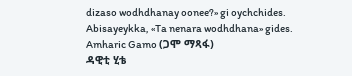dizaso wodhdhanay oonee?» gi oychchides. Abisayeykka, «Ta nenara wodhdhana» gides.
Amharic Gamo (ጋሞ ማጻፋ)
ዳዊቲ ሂቴ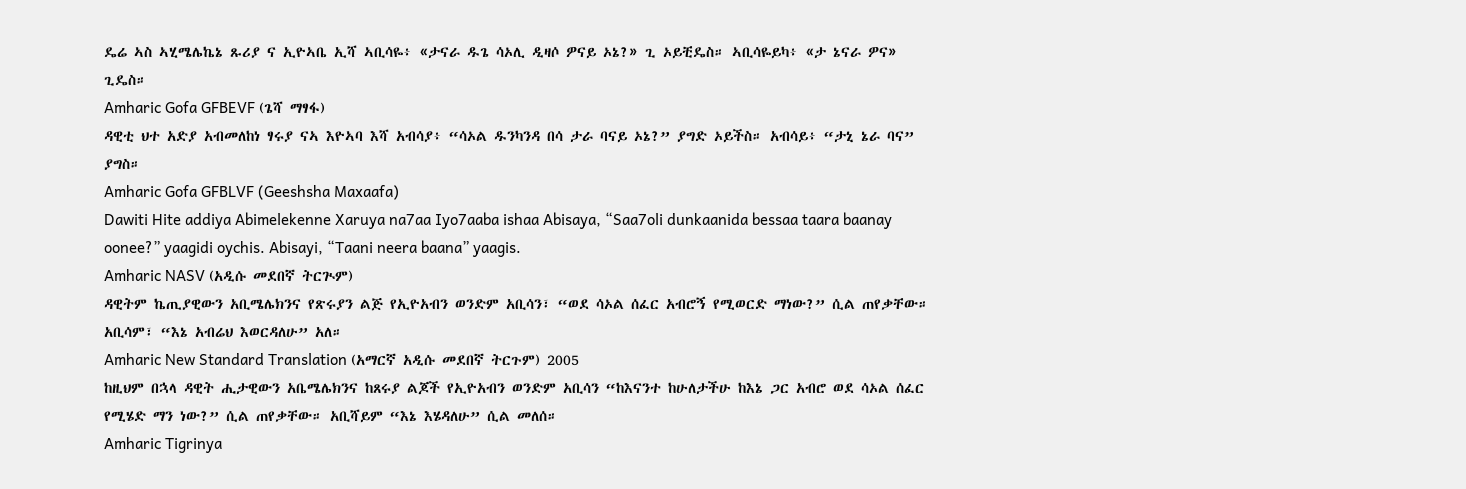ዴሬ ኣስ ኣሂሜሌኬኔ ጹሪያ ና ኢዮኣቤ ኢሻ ኣቢሳዬ፥ «ታናራ ዱጌ ሳኦሊ ዲዛሶ ዎናይ ኦኔ?» ጊ ኦይቺዴስ። ኣቢሳዬይካ፥ «ታ ኔናራ ዎና» ጊዴስ።
Amharic Gofa GFBEVF (ጌሻ ማፃፋ)
ዳዊቲ ህተ አድያ አብመለከነ ፃሩያ ናኣ እዮኣባ እሻ አብሳያ፥ “ሳኦል ዱንካንዳ በሳ ታራ ባናይ ኦኔ?” ያግድ ኦይችስ። አብሳይ፥ “ታኒ ኔራ ባና” ያግስ።
Amharic Gofa GFBLVF (Geeshsha Maxaafa)
Dawiti Hite addiya Abimelekenne Xaruya na7aa Iyo7aaba ishaa Abisaya, “Saa7oli dunkaanida bessaa taara baanay oonee?” yaagidi oychis. Abisayi, “Taani neera baana” yaagis.
Amharic NASV (አዲሱ መደበኛ ትርጒም)
ዳዊትም ኬጢያዊውን አቢሜሌክንና የጽሩያን ልጅ የኢዮአብን ወንድም አቢሳን፣ “ወደ ሳኦል ሰፈር አብሮኝ የሚወርድ ማነው?” ሲል ጠየቃቸው። አቢሳም፣ “እኔ አብሬህ እወርዳለሁ” አለ።
Amharic New Standard Translation (አማርኛ አዲሱ መደበኛ ትርጉም) 2005
ከዚህም በኋላ ዳዊት ሒታዊውን አቤሜሌክንና ከጸሩያ ልጆች የኢዮአብን ወንድም አቢሳን “ከእናንተ ከሁለታችሁ ከእኔ ጋር አብሮ ወደ ሳኦል ሰፈር የሚሄድ ማን ነው?” ሲል ጠየቃቸው። አቢሻይም “እኔ እሄዳለሁ” ሲል መለሰ።
Amharic Tigrinya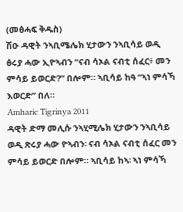(መፅሓፍ ቅዱስ)
ሽዑ ዳዊት ንኣቢሜሌክ ሂታውን ንኣቢሳይ ወዲ ፅሩያ ሓው ኢዮኣብን “ናብ ሳኦል ናብቲ ሰፈር፥ መን ምሳይ ይወርድ?” በሎም። ኣቢሳይ ከዓ “ኣነ ምሳኻ እወርድ” በለ።
Amharic Tigrinya 2011
ዳዊት ድማ መሊሱ ንኣሂሚሌክ ሂታውን ንኣቢሳይ ወዲ ጽሩያ ሓው ዮኣብን፡ ናብ ሳኦል ናብቲ ሰፈር መን ምሳይ ይወርድ በሎም። ኣቢሳይ ከኣ፡ ኣነ ምሳኻ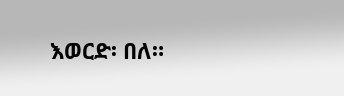እወርድ፡ በለ።